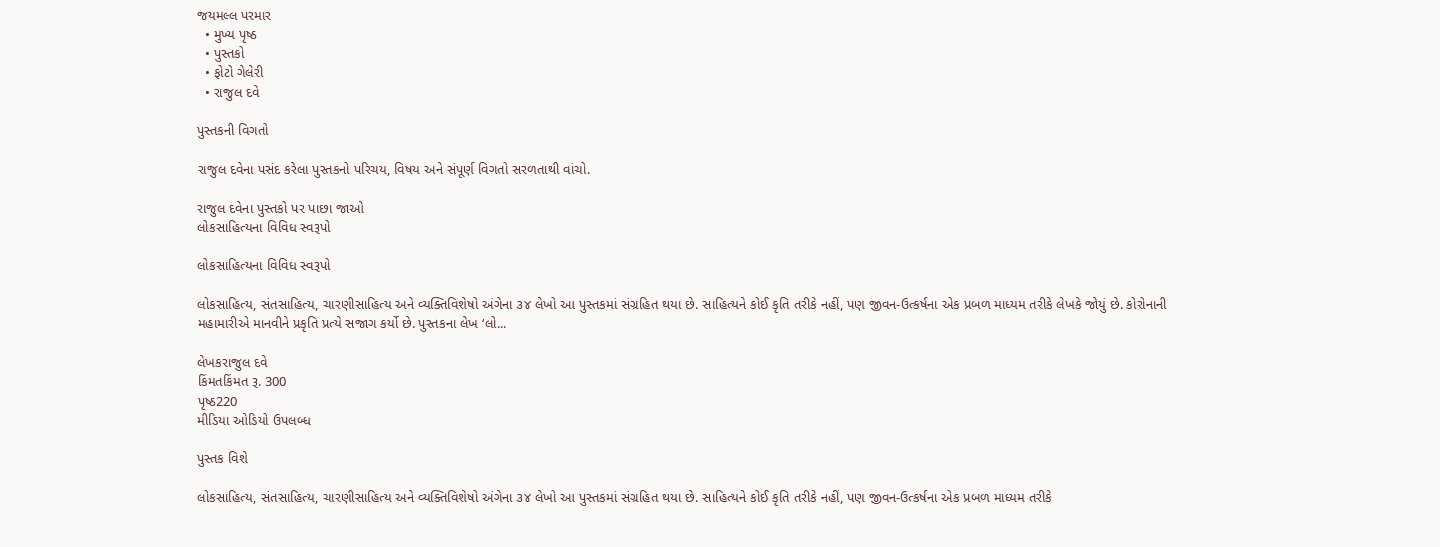જયમલ્લ પરમાર
  • મુખ્ય પૃષ્ઠ
  • પુસ્તકો
  • ફોટો ગેલેરી
  • રાજુલ દવે

પુસ્તકની વિગતો

રાજુલ દવેના પસંદ કરેલા પુસ્તકનો પરિચય, વિષય અને સંપૂર્ણ વિગતો સરળતાથી વાંચો.

રાજુલ દવેના પુસ્તકો પર પાછા જાઓ
લોકસાહિત્યના વિવિધ સ્વરૂપો

લોકસાહિત્યના વિવિધ સ્વરૂપો

લોકસાહિત્ય, સંતસાહિત્ય, ચારણીસાહિત્ય અને વ્યક્તિવિશેષો અંગેના ૩૪ લેખો આ પુસ્તકમાં સંગ્રહિત થયા છે. સાહિત્યને કોઈ કૃતિ તરીકે નહીં, પણ જીવન-ઉત્કર્ષના એક પ્રબળ માધ્યમ તરીકે લેખકે જોયું છે. કોરોનાની મહામારીએ માનવીને પ્રકૃતિ પ્રત્યે સજાગ કર્યો છે. પુસ્તકના લેખ ‘લો...

લેખકરાજુલ દવે
કિંમતકિંમત રૂ. 300
પૃષ્ઠ220
મીડિયા ઓડિયો ઉપલબ્ધ

પુસ્તક વિશે

લોકસાહિત્ય, સંતસાહિત્ય, ચારણીસાહિત્ય અને વ્યક્તિવિશેષો અંગેના ૩૪ લેખો આ પુસ્તકમાં સંગ્રહિત થયા છે. સાહિત્યને કોઈ કૃતિ તરીકે નહીં, પણ જીવન-ઉત્કર્ષના એક પ્રબળ માધ્યમ તરીકે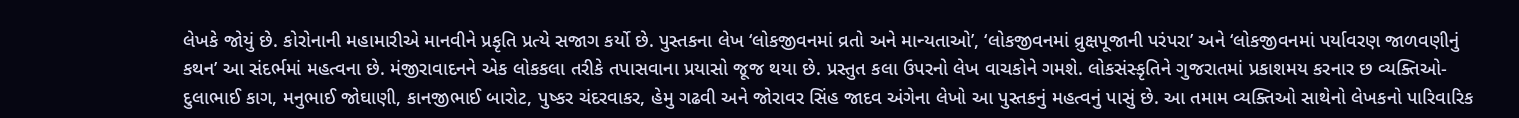લેખકે જોયું છે. કોરોનાની મહામારીએ માનવીને પ્રકૃતિ પ્રત્યે સજાગ કર્યો છે. પુસ્તકના લેખ ‘લોકજીવનમાં વ્રતો અને માન્યતાઓ’, ‘લોકજીવનમાં વ્રુક્ષપૂજાની પરંપરા’ અને ‘લોકજીવનમાં પર્યાવરણ જાળવણીનું કથન’ આ સંદર્ભમાં મહત્વના છે. મંજીરાવાદનને એક લોકકલા તરીકે તપાસવાના પ્રયાસો જૂજ થયા છે. પ્રસ્તુત કલા ઉપરનો લેખ વાચકોને ગમશે. લોકસંસ્કૃતિને ગુજરાતમાં પ્રકાશમય કરનાર છ વ્યક્તિઓ- દુલાભાઈ કાગ, મનુભાઈ જોઘાણી, કાનજીભાઈ બારોટ, પુષ્કર ચંદરવાકર, હેમુ ગઢવી અને જોરાવર સિંહ જાદવ અંગેના લેખો આ પુસ્તકનું મહત્વનું પાસું છે. આ તમામ વ્યક્તિઓ સાથેનો લેખકનો પારિવારિક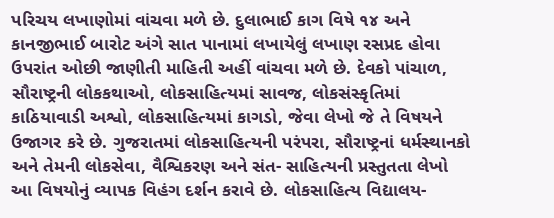પરિચય લખાણોમાં વાંચવા મળે છે. દુલાભાઈ કાગ વિષે ૧૪ અને કાનજીભાઈ બારોટ અંગે સાત પાનામાં લખાયેલું લખાણ રસપ્રદ હોવા ઉપરાંત ઓછી જાણીતી માહિતી અહીં વાંચવા મળે છે. દેવકો પાંચાળ, સૌરાષ્ટ્રની લોકકથાઓ, લોકસાહિત્યમાં સાવજ, લોકસંસ્કૃતિમાં કાઠિયાવાડી અશ્વો, લોકસાહિત્યમાં કાગડો, જેવા લેખો જે તે વિષયને ઉજાગર કરે છે. ગુજરાતમાં લોકસાહિત્યની પરંપરા, સૌરાષ્ટ્રનાં ધર્મસ્થાનકો અને તેમની લોકસેવા, વૈશ્વિકરણ અને સંત- સાહિત્યની પ્રસ્તુતતા લેખો આ વિષયોનું વ્યાપક વિહંગ દર્શન કરાવે છે. લોકસાહિત્ય વિદ્યાલય-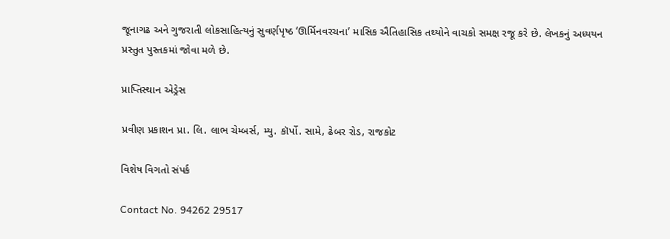જૂનાગઢ અને ગુજરાતી લોકસાહિત્યનું સુવર્ણપૃષ્ઠ ‘ઊર્મિનવરચના’ માસિક ઐતિહાસિક તથ્યોને વાચકો સમક્ષ રજૂ કરે છે. લેખકનું અધ્યયન પ્રસ્તુત પુસ્તકમાં જોવા મળે છે.

પ્રાપ્તિસ્થાન એડ્રેસ

પ્રવીણ પ્રકાશન પ્રા. લિ. લાભ ચેમ્બર્સ, મ્યુ. કૉર્પો. સામે, ઢેબર રોડ, રાજકોટ

વિશેષ વિગતો સંપર્ક

Contact No. 94262 29517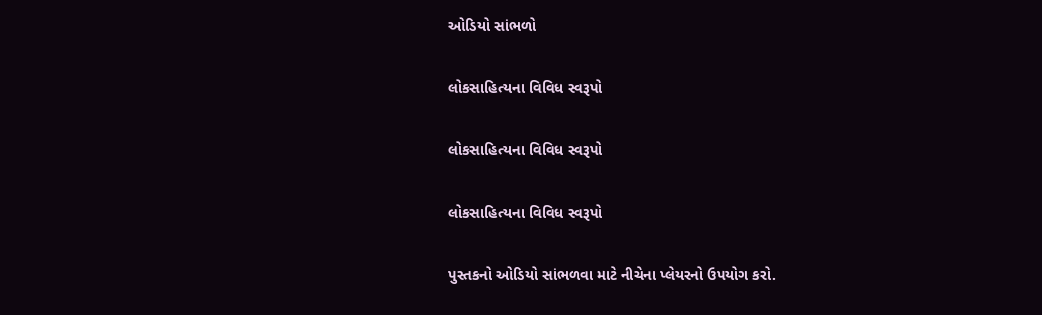ઓડિયો સાંભળો

લોકસાહિત્યના વિવિધ સ્વરૂપો

લોકસાહિત્યના વિવિધ સ્વરૂપો

લોકસાહિત્યના વિવિધ સ્વરૂપો

પુસ્તકનો ઓડિયો સાંભળવા માટે નીચેના પ્લેયરનો ઉપયોગ કરો.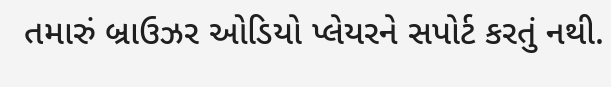તમારું બ્રાઉઝર ઓડિયો પ્લેયરને સપોર્ટ કરતું નથી.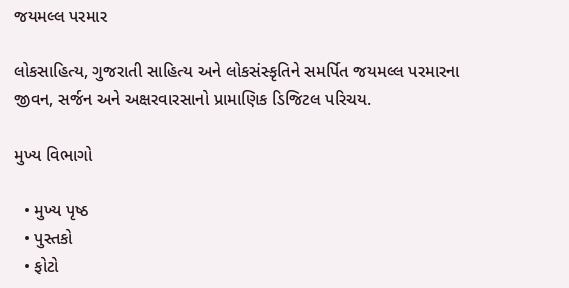જયમલ્લ પરમાર

લોકસાહિત્ય, ગુજરાતી સાહિત્ય અને લોકસંસ્કૃતિને સમર્પિત જયમલ્લ પરમારના જીવન, સર્જન અને અક્ષરવારસાનો પ્રામાણિક ડિજિટલ પરિચય.

મુખ્ય વિભાગો

  • મુખ્ય પૃષ્ઠ
  • પુસ્તકો
  • ફોટો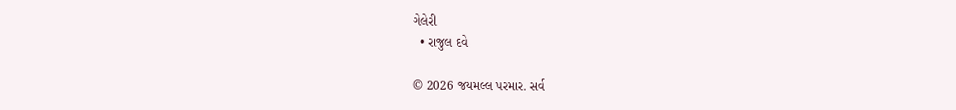ગેલેરી
  • રાજુલ દવે

© 2026 જયમલ્લ પરમાર. સર્વ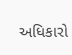અધિકારો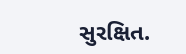સુરક્ષિત.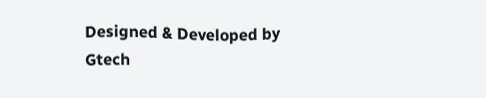Designed & Developed by Gtech